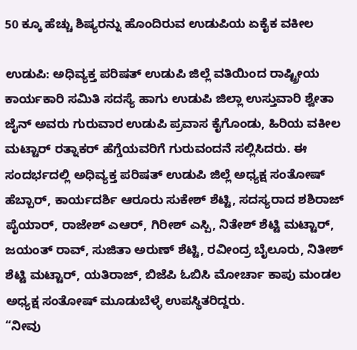50 ಕ್ಕೂ ಹೆಚ್ಚು ಶಿಷ್ಯರನ್ನು ಹೊಂದಿರುವ ಉಡುಪಿಯ ಏಕೈಕ ವಕೀಲ

ಉಡುಪಿ: ಅಧಿವ್ಯಕ್ತ ಪರಿಷತ್ ಉಡುಪಿ ಜಿಲ್ಲೆ ವತಿಯಿಂದ ರಾಷ್ಟ್ರೀಯ ಕಾರ್ಯಕಾರಿ ಸಮಿತಿ ಸದಸ್ಯೆ ಹಾಗು ಉಡುಪಿ ಜಿಲ್ಲಾ ಉಸ್ತುವಾರಿ ಶ್ವೇತಾ ಜೈನ್ ಅವರು ಗುರುವಾರ ಉಡುಪಿ ಪ್ರವಾಸ ಕೈಗೊಂಡು, ಹಿರಿಯ ವಕೀಲ ಮಟ್ಟಾರ್ ರತ್ನಾಕರ್ ಹೆಗ್ಡೆಯವರಿಗೆ ಗುರುವಂದನೆ ಸಲ್ಲಿಸಿದರು. ಈ ಸಂದರ್ಭದಲ್ಲಿ ಅಧಿವ್ಯಕ್ತ ಪರಿಷತ್ ಉಡುಪಿ ಜಿಲ್ಲೆ ಅಧ್ಯಕ್ಷ ಸಂತೋಷ್ ಹೆಬ್ಬಾರ್, ಕಾರ್ಯದರ್ಶಿ ಆರೂರು ಸುಕೇಶ್ ಶೆಟ್ಟಿ, ಸದಸ್ಯರಾದ ಶಶಿರಾಜ್ ಪೈಯಾರ್, ರಾಜೇಶ್ ಎಆರ್, ಗಿರೀಶ್ ಎಸ್ಪಿ, ನಿತೇಶ್ ಶೆಟ್ಟಿ ಮಟ್ಟಾರ್, ಜಯಂತ್ ರಾವ್, ಸುಜಿತಾ ಅರುಣ್ ಶೆಟ್ಟಿ, ರವೀಂದ್ರ ಬೈಲೂರು, ನಿತೀಶ್ ಶೆಟ್ಟಿ ಮಟ್ಟಾರ್, ಯತಿರಾಜ್, ಬಿಜೆಪಿ ಓಬಿಸಿ ಮೋರ್ಚಾ ಕಾಪು ಮಂಡಲ ಅಧ್ಯಕ್ಷ ಸಂತೋಷ್ ಮೂಡುಬೆಳ್ಳೆ ಉಪಸ್ಥಿತರಿದ್ದರು.
“ನೀವು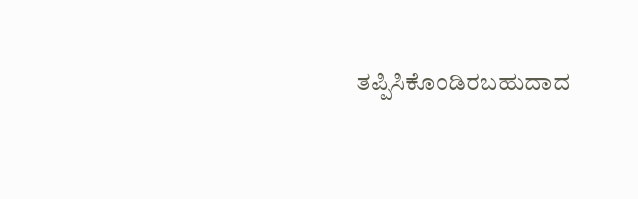ತಪ್ಪಿಸಿಕೊಂಡಿರಬಹುದಾದ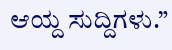ಆಯ್ದ ಸುದ್ದಿಗಳು.”